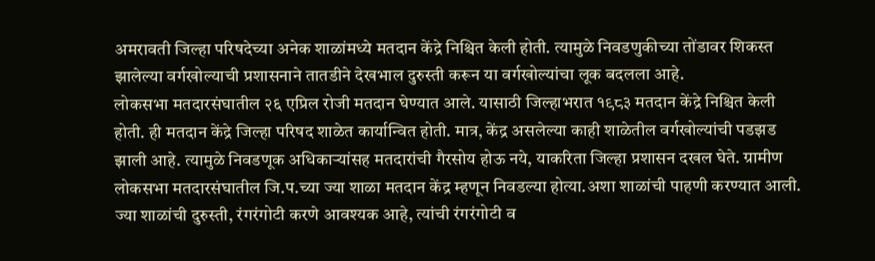अमरावती जिल्हा परिषदेच्या अनेक शाळांमध्ये मतदान केंद्रे निश्चित केली होती. त्यामुळे निवडणुकीच्या तोंडावर शिकस्त झालेल्या वर्गखोल्याची प्रशासनाने तातडीने देखभाल दुरुस्ती करून या वर्गखोल्यांचा लूक बदलला आहे.
लोकसभा मतदारसंघातील २६ एप्रिल रोजी मतदान घेण्यात आले. यासाठी जिल्हाभरात १९८३ मतदान केंद्रे निश्चित केली होती. ही मतदान केंद्रे जिल्हा परिषद शाळेत कार्यान्वित होती. मात्र, केंद्र असलेल्या काही शाळेतील वर्गखोल्यांची पडझड झाली आहे. त्यामुळे निवडणूक अधिकाऱ्यांसह मतदारांची गैरसोय होऊ नये, याकरिता जिल्हा प्रशासन दखल घेते. ग्रामीण लोकसभा मतदारसंघातील जि.प.च्या ज्या शाळा मतदान केंद्र म्हणून निवडल्या होत्या.अशा शाळांची पाहणी करण्यात आली. ज्या शाळांची दुरुस्ती, रंगरंगोटी करणे आवश्यक आहे, त्यांची रंगरंगोटी व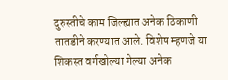दुरुस्तीचे काम जिल्ह्यात अनेक ठिकाणी तातडीने करण्यात आले. विशेष म्हणजे या शिकस्त वर्गखोल्या गेल्या अनेक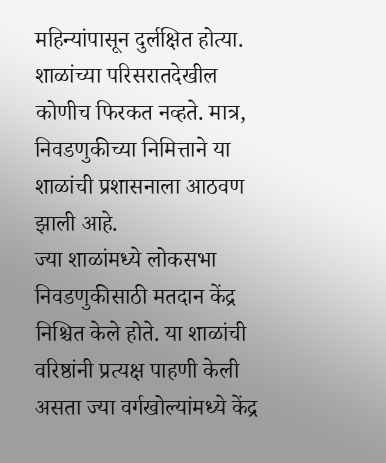महिन्यांपासून दुर्लक्षित होत्या. शाळांच्या परिसरातदेखील कोणीच फिरकत नव्हते. मात्र, निवडणुकीच्या निमित्ताने या शाळांची प्रशासनाला आठवण झाली आहे.
ज्या शाळांमध्ये लोकसभा निवडणुकीसाठी मतदान केंद्र निश्चित केले होते. या शाळांची वरिष्ठांनी प्रत्यक्ष पाहणी केली असता ज्या वर्गखोल्यांमध्ये केंद्र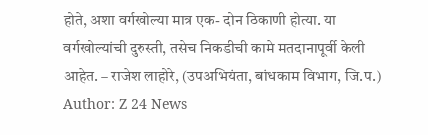होते, अशा वर्गखोल्या मात्र एक- दोन ठिकाणी होत्या. या वर्गखोल्यांची दुरुस्ती, तसेच निकडीची कामे मतदानापूर्वी केली आहेत. – राजेश लाहोरे, (उपअभियंता, बांधकाम विभाग, जि.प.)
Author: Z 24 News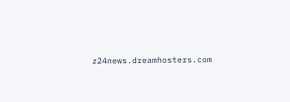z24news.dreamhosters.com